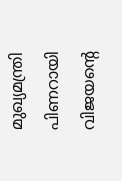മുഖ്യമന്ത്രി പിണറായി വിജയന്‍റെ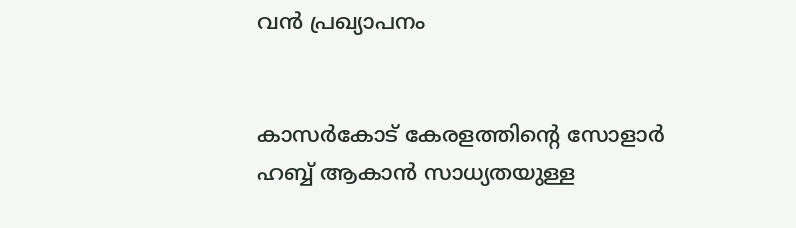വൻ പ്രഖ്യാപനം


കാസര്‍കോട് കേരളത്തിന്റെ സോളാര്‍ ഹബ്ബ് ആകാന്‍ സാധ്യതയുള്ള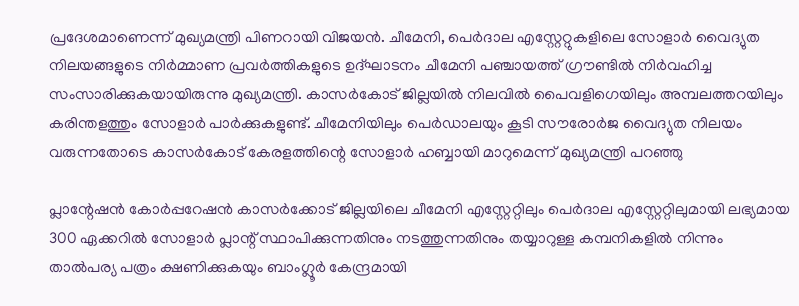പ്രദേശമാണെന്ന് മുഖ്യമന്ത്രി പിണറായി വിജയന്‍. ചീമേനി, പെര്‍ദാല എസ്റ്റേറ്റുകളിലെ സോളാര്‍ വൈദ്യുത നിലയങ്ങളുടെ നിര്‍മ്മാണ പ്രവര്‍ത്തികളുടെ ഉദ്ഘാടനം ചീമേനി പഞ്ചായത്ത് ഗ്രൗണ്ടില്‍ നിര്‍വഹിച്ച സംസാരിക്കുകയായിരുന്നു മുഖ്യമന്ത്രി. കാസര്‍കോട് ജില്ലയില്‍ നിലവില്‍ പൈവളിഗെയിലും അമ്പലത്തറയിലും കരിന്തളത്തും സോളാര്‍ പാര്‍ക്കുകളുണ്ട്. ചീമേനിയിലും പെർഡാലയും കൂടി സൗരോർജ വൈദ്യുത നിലയം വരുന്നതോടെ കാസര്‍കോട് കേരളത്തിന്റെ സോളാര്‍ ഹബ്ബായി മാറുമെന്ന് മുഖ്യമന്ത്രി പറഞ്ഞു

പ്ലാന്റേഷന്‍ കോര്‍പ്പറേഷന്‍ കാസര്‍ക്കോട് ജില്ലയിലെ ചീമേനി എസ്റ്റേറ്റിലും പെര്‍ദാല എസ്റ്റേറ്റിലുമായി ലഭ്യമായ 300 ഏക്കറില്‍ സോളാര്‍ പ്ലാന്റ് സ്ഥാപിക്കുന്നതിനും നടത്തുന്നതിനും തയ്യാറുള്ള കമ്പനികളില്‍ നിന്നും താല്‍പര്യ പത്രം ക്ഷണിക്കുകയും ബാംഗ്ലൂര്‍ കേന്ദ്രമായി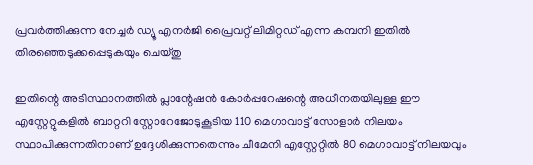പ്രവര്‍ത്തിക്കുന്ന നേച്ചര്‍ ഡ്യൂ എനര്‍ജി പ്രൈവറ്റ് ലിമിറ്റഡ് എന്ന കമ്പനി ഇതില്‍ തിരഞ്ഞെടുക്കപ്പെടുകയും ചെയ്തു

ഇതിന്റെ അടിസ്ഥാനത്തില്‍ പ്ലാന്റേഷന്‍ കോര്‍പ്പറേഷന്റെ അധീനതയിലുള്ള ഈ എസ്റ്റേറ്റുകളില്‍ ബാറ്ററി സ്റ്റോറേജോടുകൂടിയ 110 മെഗാവാട്ട് സോളാര്‍ നിലയം സ്ഥാപിക്കുന്നതിനാണ് ഉദ്ദേശിക്കുന്നതെന്നും ചീമേനി എസ്റ്റേറ്റില്‍ 80 മെഗാവാട്ട് നിലയവും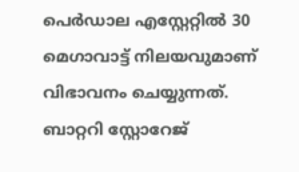പെര്‍ഡാല എസ്റ്റേറ്റില്‍ 30 മെഗാവാട്ട് നിലയവുമാണ് വിഭാവനം ചെയ്യുന്നത്. ബാറ്ററി സ്റ്റോറേജ്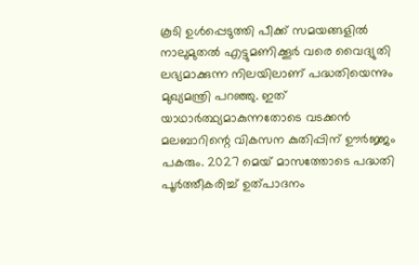കൂടി ഉള്‍പ്പെടുത്തി പീക്ക് സമയങ്ങളില്‍ നാലുമുതല്‍ എട്ടുമണിക്കൂര്‍ വരെ വൈദ്യുതി ലഭ്യമാക്കുന്ന നിലയിലാണ് പദ്ധതിയെന്നും മുഖ്യമന്ത്രി പറഞ്ഞു. ഇത് യാഥാര്‍ത്ഥ്യമാകുന്നതോടെ വടക്കന്‍ മലബാറിന്റെ വികസന കുതിപ്പിന് ഊര്‍ജ്ജം പകരും. 2027 മെയ് മാസത്തോടെ പദ്ധതി പൂര്‍ത്തീകരിച്ച് ഉത്പാദനം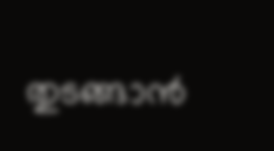തുടങ്ങാന്‍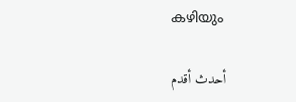കഴിയും

أحدث أقدم